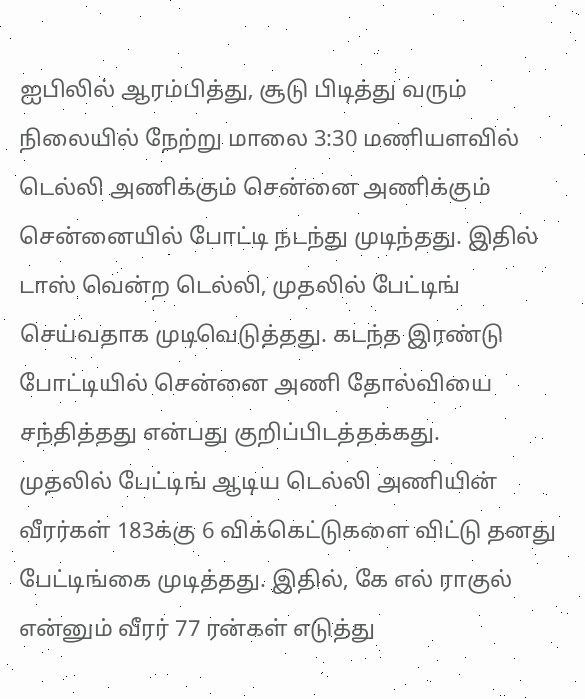ஐபிலில் ஆரம்பித்து, சூடு பிடித்து வரும் நிலையில் நேற்று மாலை 3:30 மணியளவில் டெல்லி அணிக்கும் சென்னை அணிக்கும் சென்னையில் போட்டி நடந்து முடிந்தது. இதில் டாஸ் வென்ற டெல்லி, முதலில் பேட்டிங் செய்வதாக முடிவெடுத்தது. கடந்த இரண்டு போட்டியில் சென்னை அணி தோல்வியை சந்தித்தது என்பது குறிப்பிடத்தக்கது.
முதலில் பேட்டிங் ஆடிய டெல்லி அணியின் வீரர்கள் 183க்கு 6 விக்கெட்டுகளை விட்டு தனது பேட்டிங்கை முடித்தது. இதில், கே எல் ராகுல் என்னும் வீரர் 77 ரன்கள் எடுத்து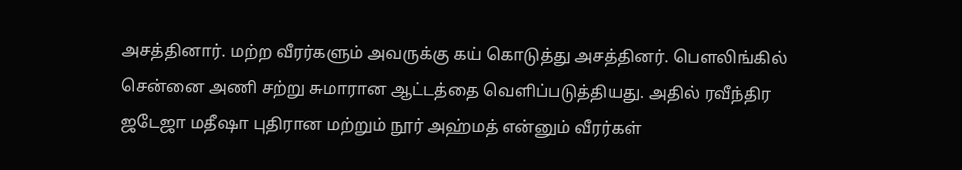அசத்தினார். மற்ற வீரர்களும் அவருக்கு கய் கொடுத்து அசத்தினர். பௌலிங்கில் சென்னை அணி சற்று சுமாரான ஆட்டத்தை வெளிப்படுத்தியது. அதில் ரவீந்திர ஜடேஜா மதீஷா புதிரான மற்றும் நூர் அஹ்மத் என்னும் வீரர்கள்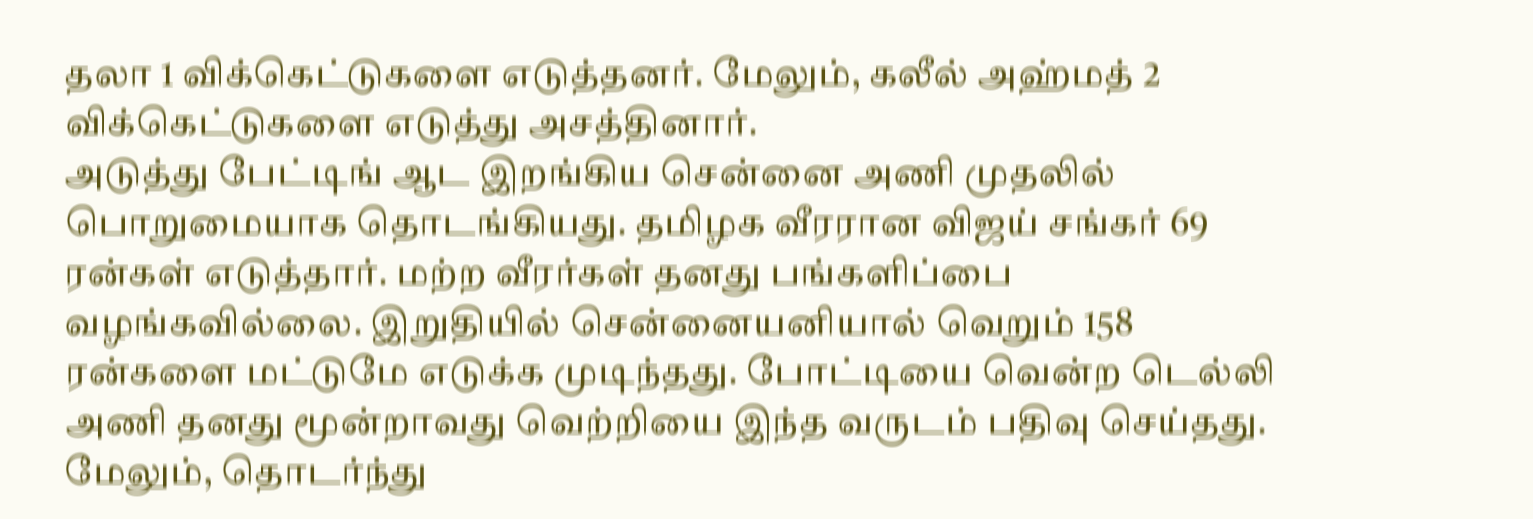தலா 1 விக்கெட்டுகளை எடுத்தனர். மேலும், கலீல் அஹ்மத் 2 விக்கெட்டுகளை எடுத்து அசத்தினார்.
அடுத்து பேட்டிங் ஆட இறங்கிய சென்னை அணி முதலில் பொறுமையாக தொடங்கியது. தமிழக வீரரான விஜய் சங்கர் 69 ரன்கள் எடுத்தார். மற்ற வீரர்கள் தனது பங்களிப்பை வழங்கவில்லை. இறுதியில் சென்னையனியால் வெறும் 158 ரன்களை மட்டுமே எடுக்க முடிந்தது. போட்டியை வென்ற டெல்லி அணி தனது மூன்றாவது வெற்றியை இந்த வருடம் பதிவு செய்தது. மேலும், தொடர்ந்து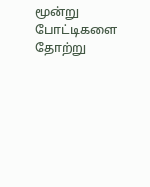மூன்று போட்டிகளை தோற்று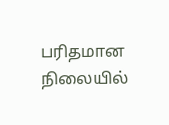பரிதமான நிலையில்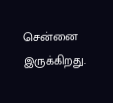சென்னை இருக்கிறது.